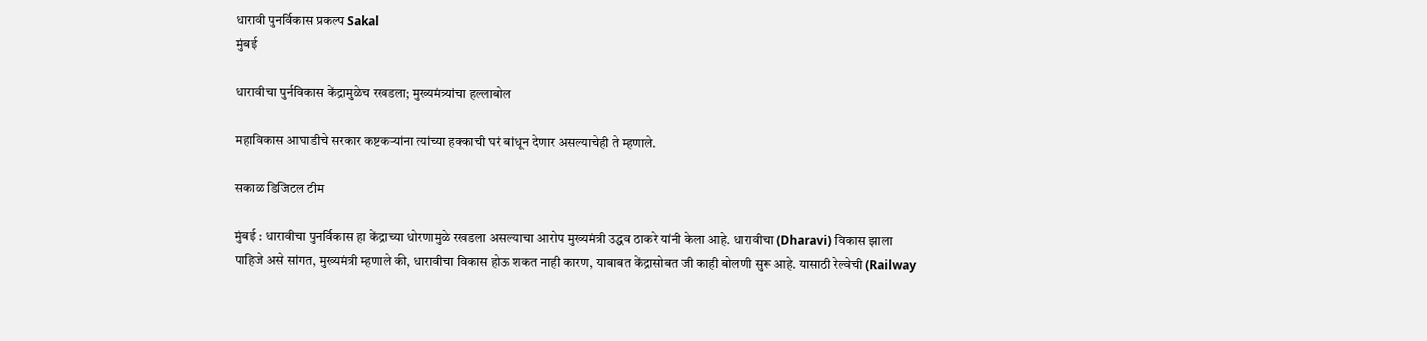धारावी पुनर्विकास प्रकल्प Sakal
मुंबई

धारावीचा पुर्नविकास केंद्रामुळेच रखडला; मुख्यमंत्र्यांचा हल्लाबोल

महाविकास आघाडीचे सरकार कष्टकऱ्यांना त्यांच्या हक्काची घरं बांधून देणार असल्याचेही ते म्हणाले.

सकाळ डिजिटल टीम

मुंबई : धारावीचा पुनर्विकास हा केंद्राच्या धोरणामुळे रखडला असल्याचा आरोप मुख्यमंत्री उद्धव ठाकरे यांनी केला आहे. धारावीचा (Dharavi) विकास झाला पाहिजे असे सांगत, मुख्यमंत्री म्हणाले की, धारावीचा विकास होऊ शकत नाही कारण, याबाबत केंद्रासोबत जी काही बोलणी सुरू आहे. यासाठी रेल्वेची (Railway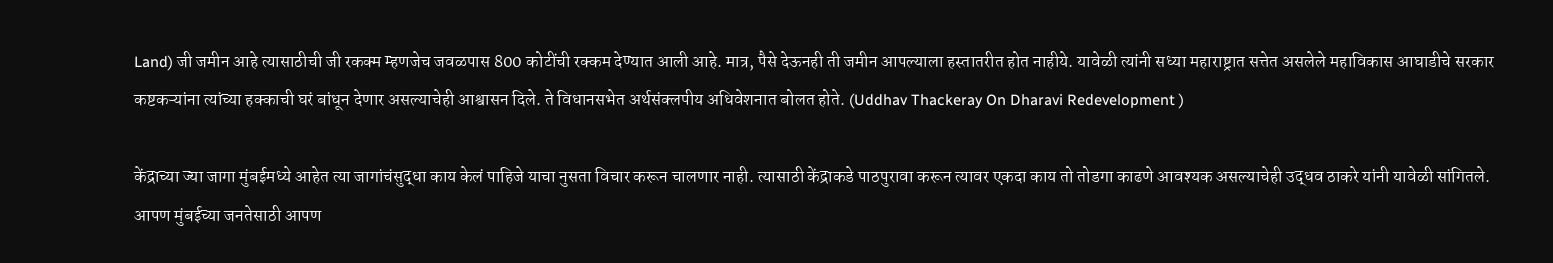Land) जी जमीन आहे त्यासाठीची जी रकक्म म्हणजेच जवळपास 800 कोटींची रक्कम देण्यात आली आहे. मात्र, पैसे देऊनही ती जमीन आपल्याला हस्तातरीत होत नाहीये. यावेळी त्यांनी सध्या महाराष्ट्रात सत्तेत असलेले महाविकास आघाडीचे सरकार कष्टकऱ्यांना त्यांच्या हक्काची घरं बांधून देणार असल्याचेही आश्वासन दिले. ते विधानसभेत अर्थसंक्लपीय अधिवेशनात बोलत होते. (Uddhav Thackeray On Dharavi Redevelopment )

केंद्राच्या ज्या जागा मुंबईमध्ये आहेत त्या जागांचंसुद्धा काय केलं पाहिजे याचा नुसता विचार करून चालणार नाही. त्यासाठी केंद्राकडे पाठपुरावा करून त्यावर एकदा काय तो तोडगा काढणे आवश्यक असल्याचेही उद्धव ठाकरे यांनी यावेळी सांगितले. आपण मुंबईच्या जनतेसाठी आपण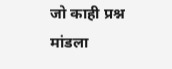जो काही प्रश्न मांडला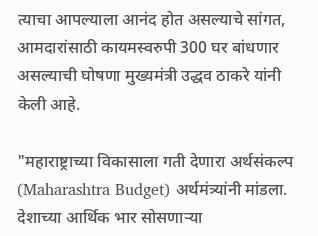त्याचा आपल्याला आनंद होत असल्याचे सांगत, आमदारांसाठी कायमस्वरुपी 300 घर बांधणार असल्याची घोषणा मुख्यमंत्री उद्धव ठाकरे यांनी केली आहे.

"महाराष्ट्राच्या विकासाला गती देणारा अर्थसंकल्प (Maharashtra Budget) अर्थमंत्र्यांनी मांडला. देशाच्या आर्थिक भार सोसणाऱ्या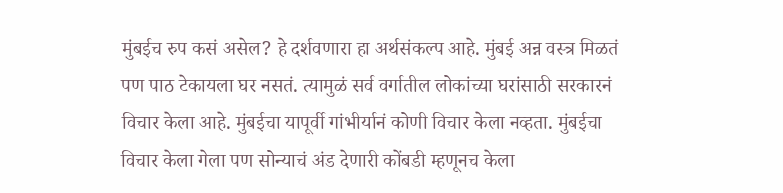मुंबईच रुप कसं असेल? हे दर्शवणारा हा अर्थसंकल्प आहे. मुंबई अन्न वस्त्र मिळतं पण पाठ टेकायला घर नसतं. त्यामुळं सर्व वर्गातील लोकांच्या घरांसाठी सरकारनं विचार केला आहे. मुंबईचा यापूर्वी गांभीर्यानं कोणी विचार केला नव्हता. मुंबईचा विचार केला गेला पण सोन्याचं अंड देणारी कोंबडी म्हणूनच केला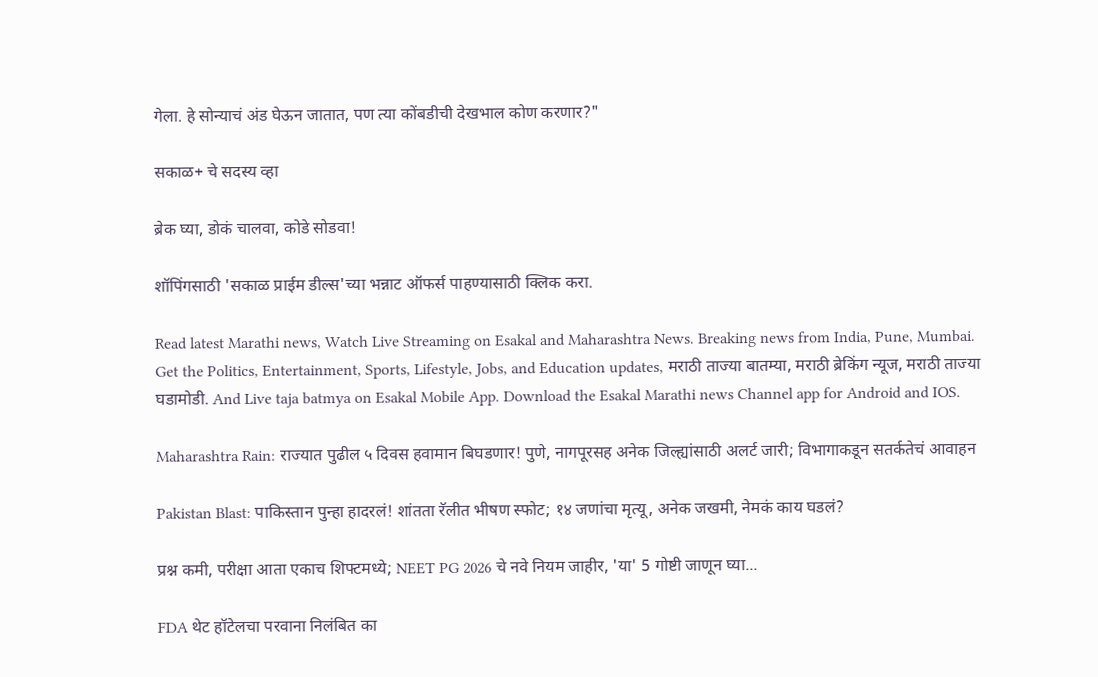गेला. हे सोन्याचं अंड घेऊन जातात, पण त्या कोंबडीची देखभाल कोण करणार?"

सकाळ+ चे सदस्य व्हा

ब्रेक घ्या, डोकं चालवा, कोडे सोडवा!

शॉपिंगसाठी 'सकाळ प्राईम डील्स'च्या भन्नाट ऑफर्स पाहण्यासाठी क्लिक करा.

Read latest Marathi news, Watch Live Streaming on Esakal and Maharashtra News. Breaking news from India, Pune, Mumbai. Get the Politics, Entertainment, Sports, Lifestyle, Jobs, and Education updates, मराठी ताज्या बातम्या, मराठी ब्रेकिंग न्यूज, मराठी ताज्या घडामोडी. And Live taja batmya on Esakal Mobile App. Download the Esakal Marathi news Channel app for Android and IOS.

Maharashtra Rain: राज्यात पुढील ५ दिवस हवामान बिघडणार! पुणे, नागपूरसह अनेक जिल्ह्यांसाठी अलर्ट जारी; विभागाकडून सतर्कतेचं आवाहन

Pakistan Blast: पाकिस्तान पुन्हा हादरलं! शांतता रॅलीत भीषण स्फोट; १४ जणांचा मृत्यू, अनेक जखमी, नेमकं काय घडलं?

प्रश्न कमी, परीक्षा आता एकाच शिफ्टमध्ये; NEET PG 2026 चे नवे नियम जाहीर, 'या' 5 गोष्टी जाणून घ्या...

FDA थेट हॉटेलचा परवाना निलंबित का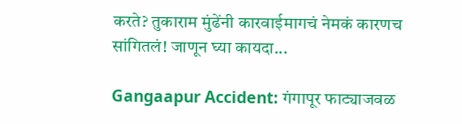करते? तुकाराम मुंढेंनी कारवाईमागचं नेमकं कारणच सांगितलं! जाणून घ्या कायदा...

Gangaapur Accident: गंगापूर फाट्याजवळ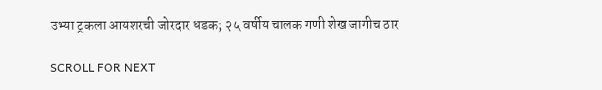उभ्या ट्रकला आयशरची जोरदार धडक; २५ वर्षीय चालक गणी शेख जागीच ठार

SCROLL FOR NEXT